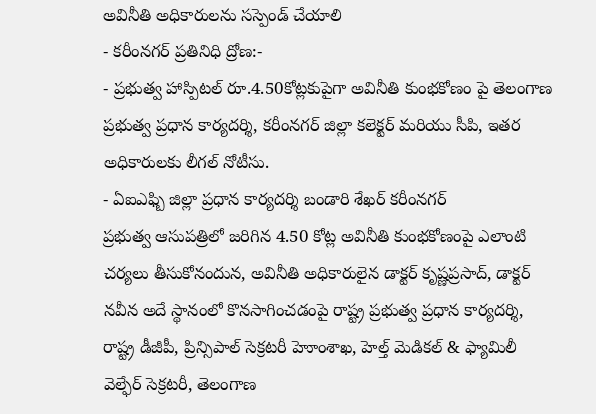అవినీతి అధికారులను సస్పెండ్ చేయాలి
- కరీంనగర్ ప్రతినిధి ద్రోణ:-
- ప్రభుత్వ హాస్పిటల్ రూ.4.50కోట్లకుపైగా అవినీతి కుంభకోణం పై తెలంగాణ ప్రభుత్వ ప్రధాన కార్యదర్శి, కరీంనగర్ జిల్లా కలెక్టర్ మరియు సీపి, ఇతర అధికారులకు లీగల్ నోటీసు.
- ఏఐఎఫ్బి జిల్లా ప్రధాన కార్యదర్శి బండారి శేఖర్ కరీంనగర్
ప్రభుత్వ ఆసుపత్రిలో జరిగిన 4.50 కోట్ల అవినీతి కుంభకోణంపై ఎలాంటి చర్యలు తీసుకోనందున, అవినీతి అధికారులైన డాక్టర్ కృష్ణప్రసాద్, డాక్టర్ నవీన అదే స్థానంలో కొనసాగించడంపై రాష్ట్ర ప్రభుత్వ ప్రధాన కార్యదర్శి, రాష్ట్ర డీజీపీ, ప్రిన్సిపాల్ సెక్రటరీ హెూంశాఖ, హెల్త్ మెడికల్ & ఫ్యామిలీ వెల్ఫేర్ సెక్రటరీ, తెలంగాణ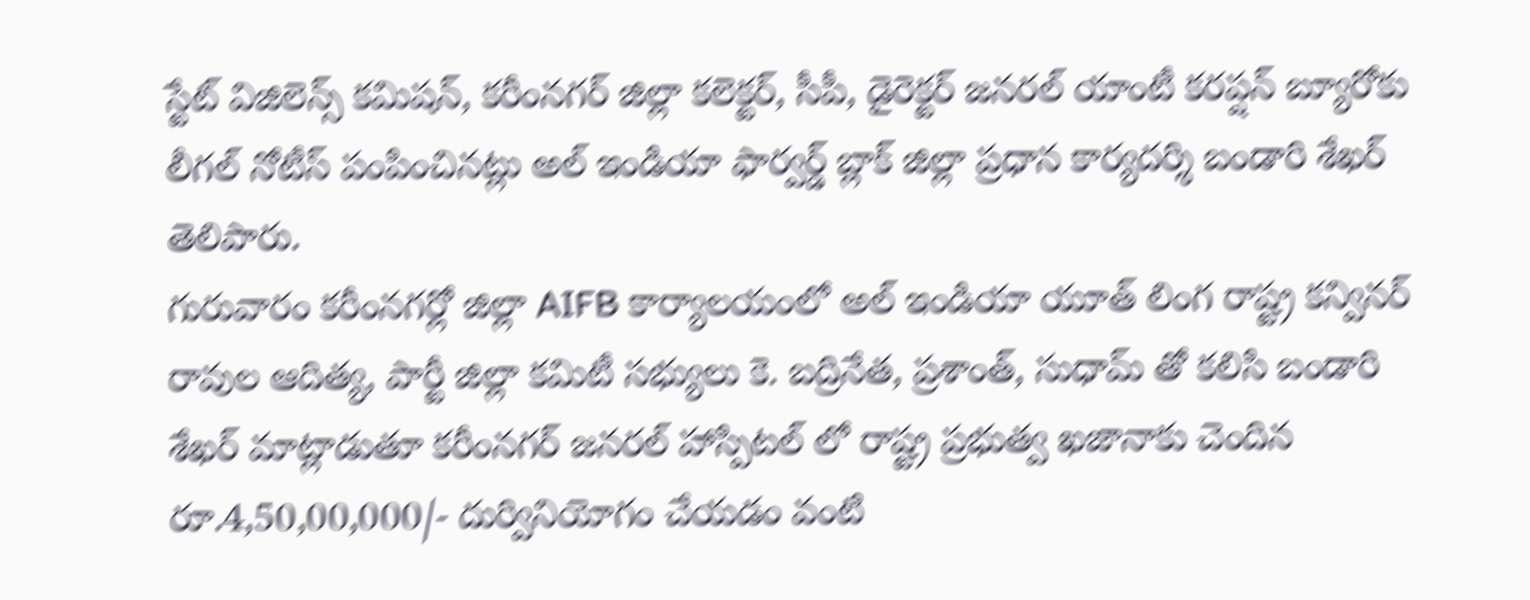స్టేట్ విజిలెన్స్ కమిషన్, కరీంనగర్ జిల్లా కలెక్టర్, సీపీ, డైరెక్టర్ జనరల్ యాంటీ కరప్షన్ బ్యూరోకు లీగల్ నోటీస్ పంపించినట్లు అల్ ఇండియా ఫార్వర్డ్ బ్లాక్ జిల్లా ప్రధాన కార్యదర్శి బండారి శేఖర్ తెలిపారు.
గురువారం కరీంనగర్లో జిల్లా AIFB కార్యాలయంలో అల్ ఇండియా యూత్ లింగ రాష్ట్ర కన్వినర్ రావుల ఆదిత్య, పార్టీ జిల్లా కమిటీ సభ్యులు కె. బద్రినేత, ప్రశాంత్, సుధామ్ తో కలిసి బండారి శేఖర్ మాట్లాడుతూ కరీంనగర్ జనరల్ హాస్పిటల్ లో రాష్ట్ర ప్రభుత్వ ఖజానాకు చెందిన రూ.4,50,00,000/- దుర్వినియోగం చేయడం వంటి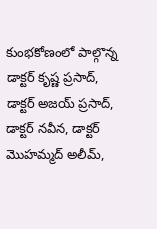కుంభకోణంలో పాల్గొన్న డాక్టర్ కృష్ణ ప్రసాద్, డాక్టర్ అజయ్ ప్రసాద్, డాక్టర్ నవీన, డాక్టర్ మొహమ్మద్ అలీమ్,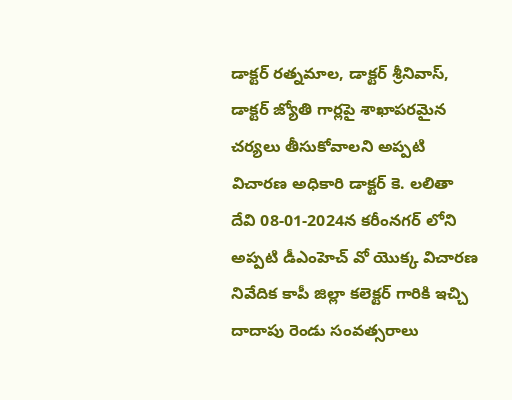డాక్టర్ రత్నమాల, డాక్టర్ శ్రీనివాస్, డాక్టర్ జ్యోతి గార్లపై శాఖాపరమైన చర్యలు తీసుకోవాలని అప్పటి విచారణ అధికారి డాక్టర్ కె. లలితా దేవి 08-01-2024న కరీంనగర్ లోని అప్పటి డీఎంహెచ్ వో యొక్క విచారణ నివేదిక కాపీ జిల్లా కలెక్టర్ గారికి ఇచ్చి దాదాపు రెండు సంవత్సరాలు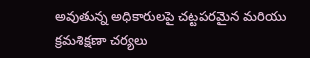అవుతున్న అధికారులపై చట్టపరమైన మరియు క్రమశిక్షణా చర్యలు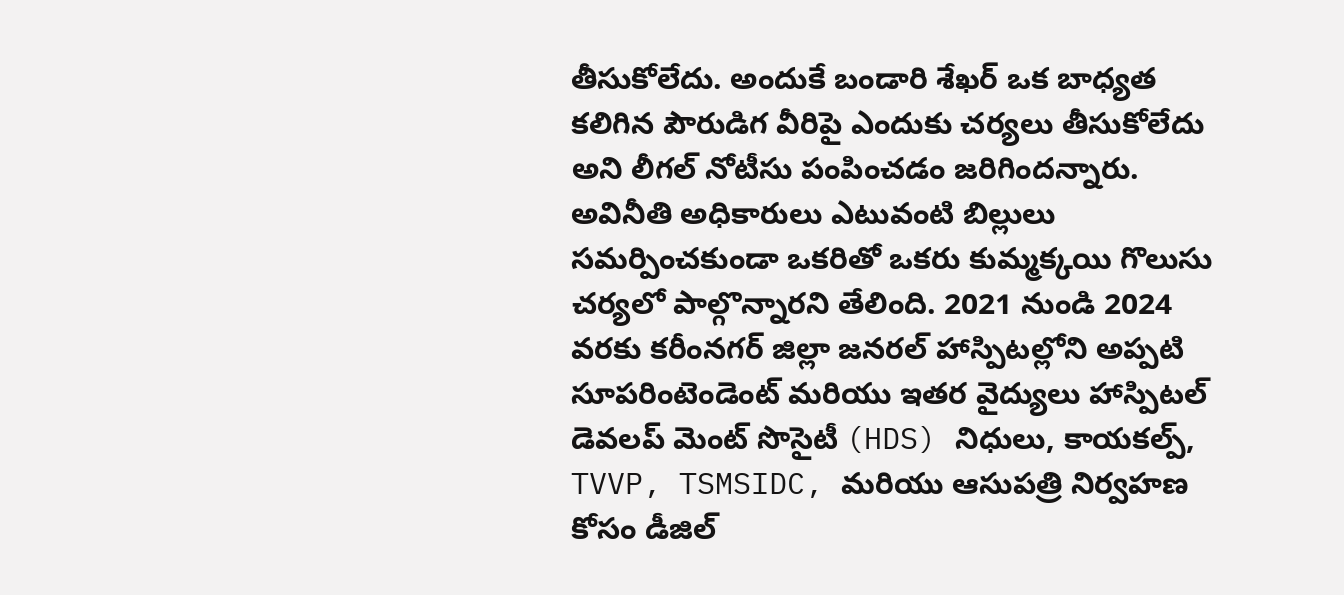తీసుకోలేదు. అందుకే బండారి శేఖర్ ఒక బాధ్యత కలిగిన పౌరుడిగ వీరిపై ఎందుకు చర్యలు తీసుకోలేదు అని లీగల్ నోటీసు పంపించడం జరిగిందన్నారు.
అవినీతి అధికారులు ఎటువంటి బిల్లులు సమర్పించకుండా ఒకరితో ఒకరు కుమ్మక్కయి గొలుసు చర్యలో పాల్గొన్నారని తేలింది. 2021 నుండి 2024 వరకు కరీంనగర్ జిల్లా జనరల్ హాస్పిటల్లోని అప్పటి సూపరింటెండెంట్ మరియు ఇతర వైద్యులు హాస్పిటల్ డెవలప్ మెంట్ సొసైటీ (HDS) నిధులు, కాయకల్ప్, TVVP, TSMSIDC, మరియు ఆసుపత్రి నిర్వహణ కోసం డీజిల్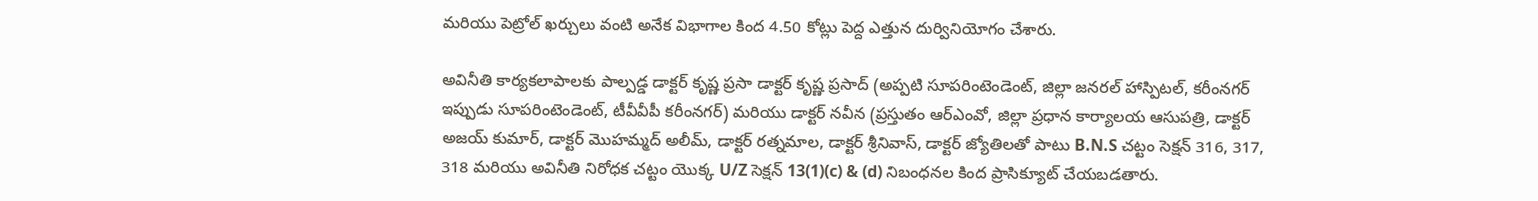మరియు పెట్రోల్ ఖర్చులు వంటి అనేక విభాగాల కింద 4.50 కోట్లు పెద్ద ఎత్తున దుర్వినియోగం చేశారు.

అవినీతి కార్యకలాపాలకు పాల్పడ్డ డాక్టర్ కృష్ణ ప్రసా డాక్టర్ కృష్ణ ప్రసాద్ (అప్పటి సూపరింటెండెంట్, జిల్లా జనరల్ హాస్పిటల్, కరీంనగర్ ఇప్పుడు సూపరింటెండెంట్, టీవీవీపీ కరీంనగర్) మరియు డాక్టర్ నవీన (ప్రస్తుతం ఆర్ఎంవో, జిల్లా ప్రధాన కార్యాలయ ఆసుపత్రి, డాక్టర్ అజయ్ కుమార్, డాక్టర్ మొహమ్మద్ అలీమ్, డాక్టర్ రత్నమాల, డాక్టర్ శ్రీనివాస్, డాక్టర్ జ్యోతిలతో పాటు B.N.S చట్టం సెక్షన్ 316, 317, 318 మరియు అవినీతి నిరోధక చట్టం యొక్క U/Z సెక్షన్ 13(1)(c) & (d) నిబంధనల కింద ప్రాసిక్యూట్ చేయబడతారు.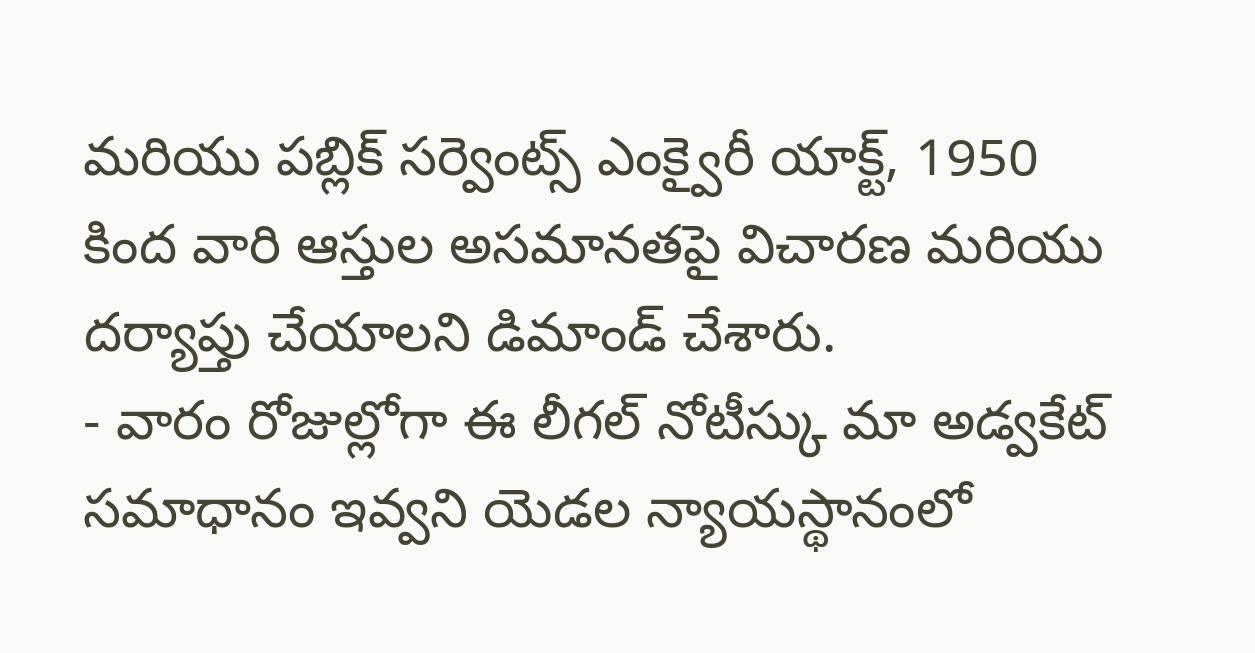మరియు పబ్లిక్ సర్వెంట్స్ ఎంక్వైరీ యాక్ట్, 1950 కింద వారి ఆస్తుల అసమానతపై విచారణ మరియు దర్యాప్తు చేయాలని డిమాండ్ చేశారు.
- వారం రోజుల్లోగా ఈ లీగల్ నోటీస్కు మా అడ్వకేట్ సమాధానం ఇవ్వని యెడల న్యాయస్థానంలో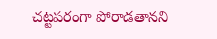చట్టపరంగా పోరాడతానని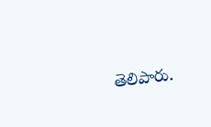తెలిపారు.